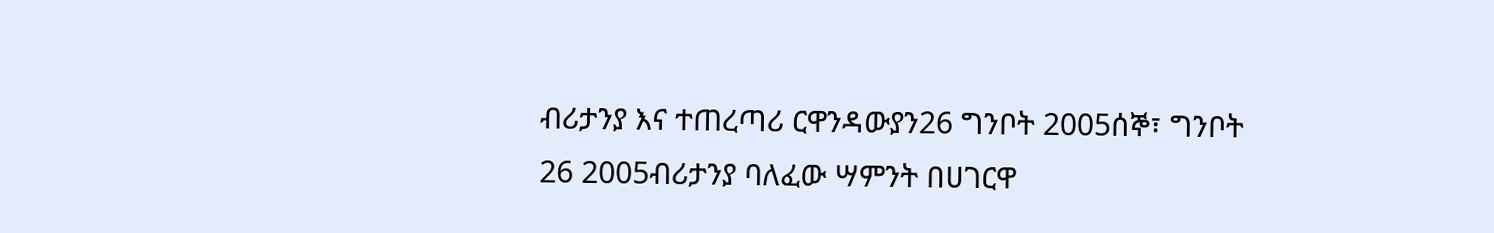ብሪታንያ እና ተጠረጣሪ ርዋንዳውያን26 ግንቦት 2005ሰኞ፣ ግንቦት 26 2005ብሪታንያ ባለፈው ሣምንት በሀገርዋ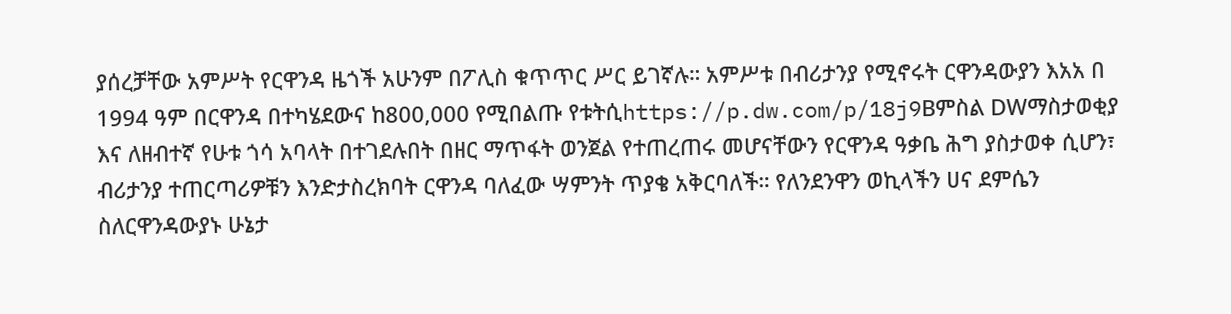ያሰረቻቸው አምሥት የርዋንዳ ዜጎች አሁንም በፖሊስ ቁጥጥር ሥር ይገኛሉ። አምሥቱ በብሪታንያ የሚኖሩት ርዋንዳውያን እአአ በ 1994 ዓም በርዋንዳ በተካሄደውና ከ800,000 የሚበልጡ የቱትሲhttps://p.dw.com/p/18j9Bምስል DWማስታወቂያ እና ለዘብተኛ የሁቱ ጎሳ አባላት በተገደሉበት በዘር ማጥፋት ወንጀል የተጠረጠሩ መሆናቸውን የርዋንዳ ዓቃቤ ሕግ ያስታወቀ ሲሆን፣ ብሪታንያ ተጠርጣሪዎቹን እንድታስረክባት ርዋንዳ ባለፈው ሣምንት ጥያቄ አቅርባለች። የለንደንዋን ወኪላችን ሀና ደምሴን ስለርዋንዳውያኑ ሁኔታ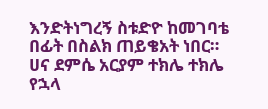እንድትነግረኝ ስቱድዮ ከመገባቴ በፊት በስልክ ጠይቄአት ነበር። ሀና ደምሴ አርያም ተክሌ ተክሌ የኋላ